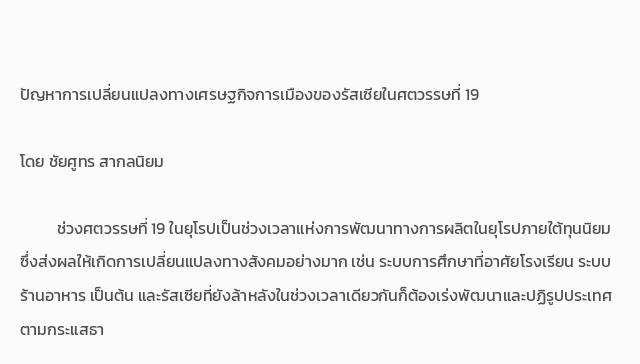ปัญหาการเปลี่ยนแปลงทางเศรษฐกิจการเมืองของรัสเซียในศตวรรษที่ 19

โดย ชัยศูทร สากลนิยม

          ช่วงศตวรรษที่ 19 ในยุโรปเป็นช่วงเวลาแห่งการพัฒนาทางการผลิตในยุโรปภายใต้ทุนนิยม ซึ่งส่งผลให้เกิดการเปลี่ยนแปลงทางสังคมอย่างมาก เช่น ระบบการศึกษาที่อาศัยโรงเรียน ระบบร้านอาหาร เป็นต้น และรัสเซียที่ยังล้าหลังในช่วงเวลาเดียวกันก็ต้องเร่งพัฒนาและปฏิรูปประเทศตามกระแสธา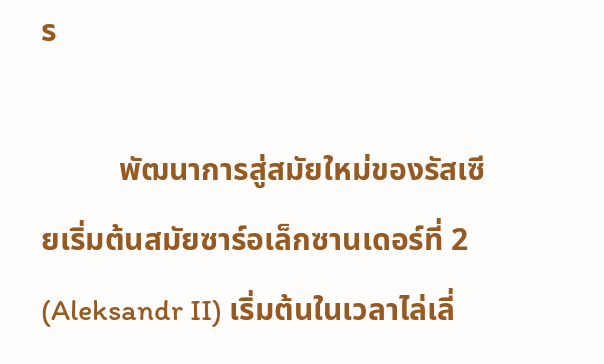ร

          พัฒนาการสู่สมัยใหม่ของรัสเซียเริ่มต้นสมัยซาร์อเล็กซานเดอร์ที่ 2 (Aleksandr II) เริ่มต้นในเวลาไล่เลี่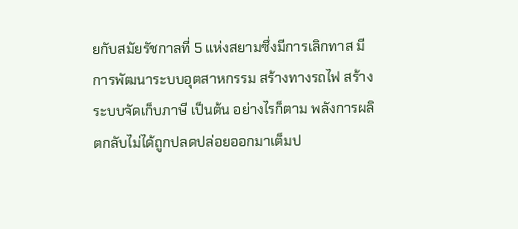ยกับสมัยรัชกาลที่ 5 แห่งสยามซึ่งมีการเลิกทาส มีการพัฒนาระบบอุตสาหกรรม สร้างทางรถไฟ สร้างระบบจัดเก็บภาษี เป็นต้น อย่างไรก็ตาม พลังการผลิตกลับไม่ได้ถูกปลดปล่อยออกมาเต็มป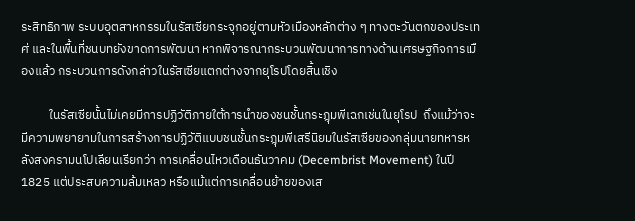ระสิทธิภาพ ระบบอุตสาหกรรมในรัสเซียกระจุกอยู่ตามหัวเมืองหลักต่าง ๆ ทางตะวันตกของประเทศ่ และในพื้นที่ชนบทยังขาดการพัฒนา หากพิจารณากระบวนพัฒนาการทางด้านเศรษฐกิจการเมืองแล้ว กระบวนการดังกล่าวในรัสเซียแตกต่างจากยุโรปโดยสิ้นเชิง

          ในรัสเซียนั้นไม่เคยมีการปฏิวัติภายใต้การนำของชนชั้นกระฎุมพีเฉกเช่นในยุโรป  ถึงแม้ว่าจะมีความพยายามในการสร้างการปฏิวัติแบบชนชั้นกระฎุมพีเสรีนิยมในรัสเซียของกลุ่มนายทหารหลังสงครามนโปเลียนเรียกว่า การเคลื่อนไหวเดือนธันวาคม (Decembrist Movement) ในปี 1825 แต่ประสบความล้มเหลว หรือแม้แต่การเคลื่อนย้ายของเส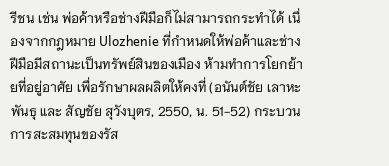รีชน เช่น พ่อค้าหรือช่างฝีมือก็ไม่สามารถกระทำได้ เนื่องจากกฎหมาย Ulozhenie ที่กำหนดให้พ่อค้าและช่างฝีมือมีสถานะเป็นทรัพย์สินของเมือง ห้ามทำการโยกย้ายที่อยู่อาศัย เพื่อรักษาผลผลิตให้คงที่ (อนันต์ชัย เลาหะพันธุ และ สัญชัย สุวังบุตร, 2550, น. 51-52) กระบวนการสะสมทุนของรัส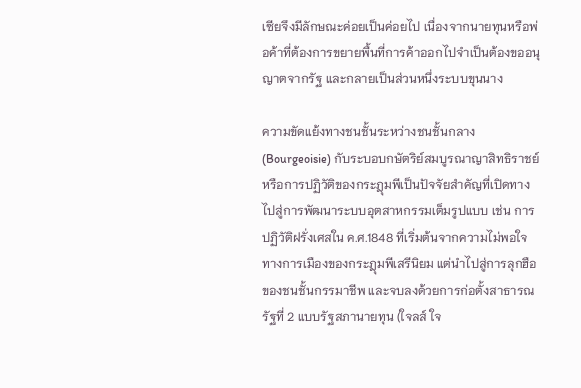เซียจึงมีลักษณะค่อยเป็นค่อยไป เนื่องจากนายทุนหรือพ่อค้าที่ต้องการขยายพื้นที่การค้าออกไปจำเป็นต้องขออนุญาตจากรัฐ และกลายเป็นส่วนหนึ่งระบบขุนนาง

ความขัดแย้งทางชนชั้นระหว่างชนชั้นกลาง (Bourgeoisie) กับระบอบกษัตริย์สมบูรณาญาสิทธิราชย์หรือการปฏิวัติของกระฎุมพีเป็นปัจจัยสำคัญที่เปิดทางไปสู่การพัฒนาระบบอุตสาหกรรมเต็มรูปแบบ เช่น การปฏิวัติฝรั่งเศสใน ค.ศ.1848 ที่เริ่มต้นจากความไม่พอใจทางการเมืองของกระฎุมพีเสรีนิยม แต่นำไปสู่การลุกฮือของชนชั้นกรรมาชีพ และจบลงด้วยการก่อตั้งสาธารณรัฐที่ 2 แบบรัฐสภานายทุน (ใจลส์ ใจ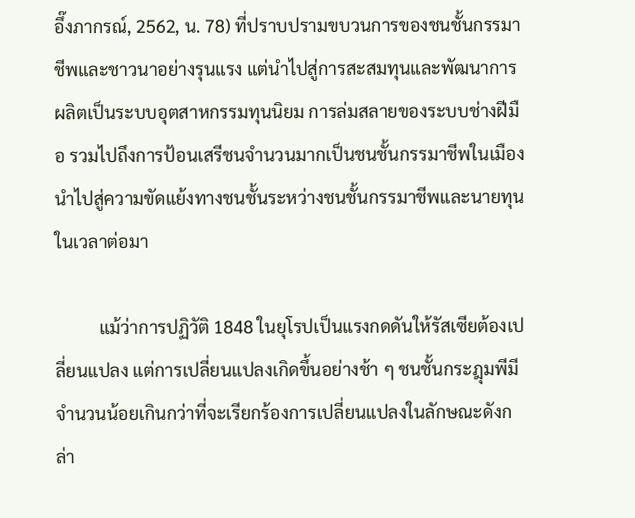อึ๊งภากรณ์, 2562, น. 78) ที่ปราบปรามขบวนการของชนชั้นกรรมาชีพและชาวนาอย่างรุนแรง แต่นำไปสู่การสะสมทุนและพัฒนาการผลิตเป็นระบบอุตสาหกรรมทุนนิยม การล่มสลายของระบบช่างฝีมือ รวมไปถึงการป้อนเสรีชนจำนวนมากเป็นชนชั้นกรรมาชีพในเมือง นำไปสู่ความขัดแย้งทางชนชั้นระหว่างชนชั้นกรรมาชีพและนายทุนในเวลาต่อมา

          แม้ว่าการปฏิวัติ 1848 ในยุโรปเป็นแรงกดดันให้รัสเซียต้องเปลี่ยนแปลง แต่การเปลี่ยนแปลงเกิดขึ้นอย่างช้า ๆ ชนชั้นกระฎุมพีมีจำนวนน้อยเกินกว่าที่จะเรียกร้องการเปลี่ยนแปลงในลักษณะดังกล่า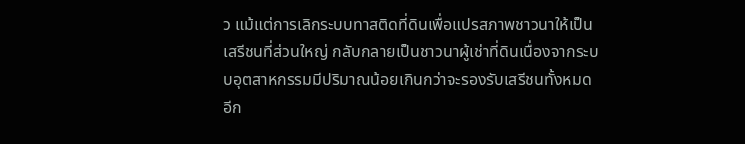ว แม้แต่การเลิกระบบทาสติดที่ดินเพื่อแปรสภาพชาวนาให้เป็นเสรีชนที่ส่วนใหญ่ กลับกลายเป็นชาวนาผู้เช่าที่ดินเนื่องจากระบบอุตสาหกรรมมีปริมาณน้อยเกินกว่าจะรองรับเสรีชนทั้งหมด อีก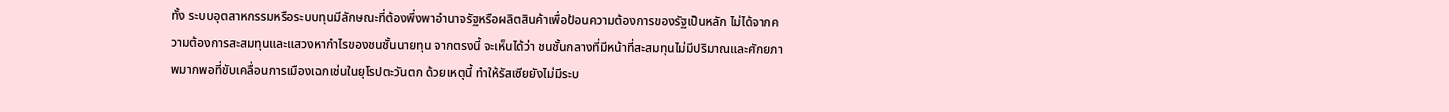ทั้ง ระบบอุตสาหกรรมหรือระบบทุนมีลักษณะที่ต้องพึ่งพาอำนาจรัฐหรือผลิตสินค้าเพื่อป้อนความต้องการของรัฐเป็นหลัก ไม่ได้จากความต้องการสะสมทุนและแสวงหากำไรของชนชั้นนายทุน จากตรงนี้ จะเห็นได้ว่า ชนชั้นกลางที่มีหน้าที่สะสมทุนไม่มีปริมาณและศักยภาพมากพอที่ขับเคลื่อนการเมืองเฉกเช่นในยุโรปตะวันตก ด้วยเหตุนี้ ทำให้รัสเซียยังไม่มีระบ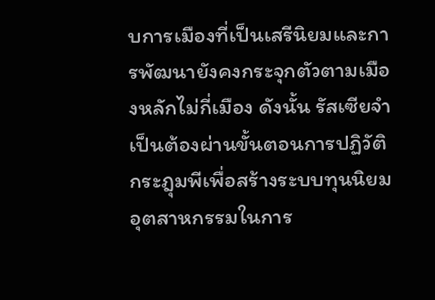บการเมืองที่เป็นเสรีนิยมและการพัฒนายังคงกระจุกตัวตามเมืองหลักไม่กี่เมือง ดังนั้น รัสเซียจำเป็นต้องผ่านขั้นตอนการปฏิวัติกระฎุมพีเพื่อสร้างระบบทุนนิยมอุตสาหกรรมในการ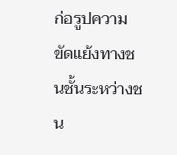ก่อรูปความขัดแย้งทางชนชั้นระหว่างชน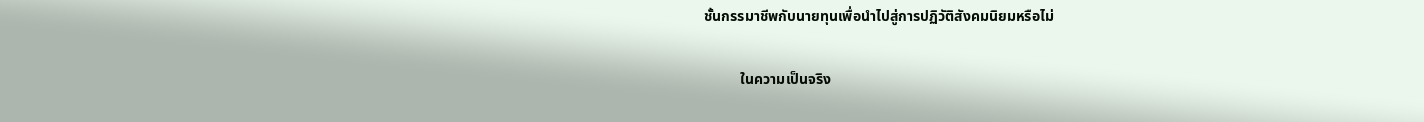ชั้นกรรมาชีพกับนายทุนเพื่อนำไปสู่การปฏิวัติสังคมนิยมหรือไม่

          ในความเป็นจริง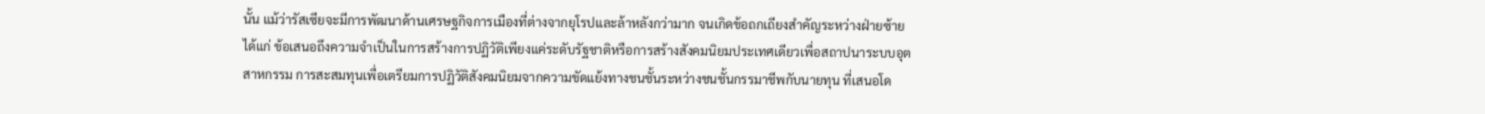นั้น แม้ว่ารัสเซียจะมีการพัฒนาด้านเศรษฐกิจการเมืองที่ต่างจากยุโรปและล้าหลังกว่ามาก จนเกิดข้อถกเถียงสำคัญระหว่างฝ่ายซ้าย ได้แก่ ข้อเสนอถึงความจำเป็นในการสร้างการปฏิวัติเพียงแค่ระดับรัฐชาติหรือการสร้างสังคมนิยมประเทศเดียวเพื่อสถาปนาระบบอุตสาหกรรม การสะสมทุนเพื่อเตรียมการปฏิวัติสังคมนิยมจากความขัดแย้งทางชนชั้นระหว่างชนชั้นกรรมาชีพกับนายทุน ที่เสนอโด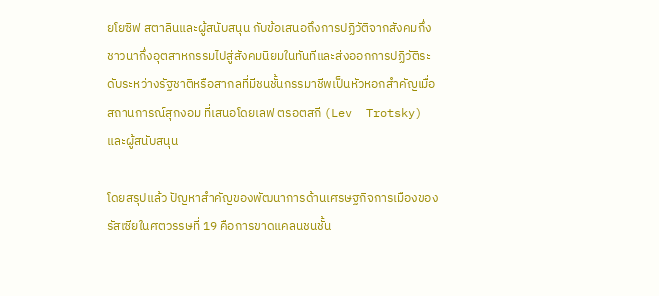ยโยซิฟ สตาลินและผู้สนับสนุน กับข้อเสนอถึงการปฏิวัติจากสังคมกึ่งชาวนากึ่งอุตสาหกรรมไปสู่สังคมนิยมในทันทีและส่งออกการปฏิวัติระดับระหว่างรัฐชาติหรือสากลที่มีชนชั้นกรรมาชีพเป็นหัวหอกสำคัญเมื่อสถานการณ์สุกงอม ที่เสนอโดยเลฟ ตรอตสกี (Lev  Trotsky) และผู้สนับสนุน

โดยสรุปแล้ว ปัญหาสำคัญของพัฒนาการด้านเศรษฐกิจการเมืองของรัสเซียในศตวรรษที่ 19 คือการขาดแคลนชนชั้น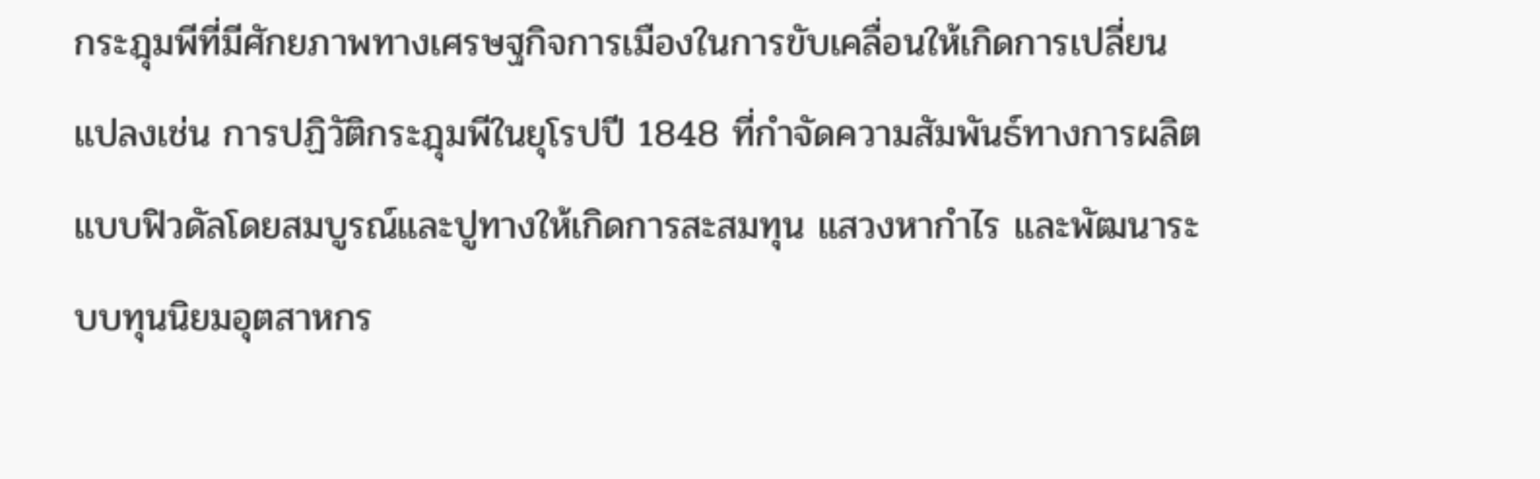กระฎุมพีที่มีศักยภาพทางเศรษฐกิจการเมืองในการขับเคลื่อนให้เกิดการเปลี่ยนแปลงเช่น การปฏิวัติกระฎุมพีในยุโรปปี 1848 ที่กำจัดความสัมพันธ์ทางการผลิตแบบฟิวดัลโดยสมบูรณ์และปูทางให้เกิดการสะสมทุน แสวงหากำไร และพัฒนาระบบทุนนิยมอุตสาหกร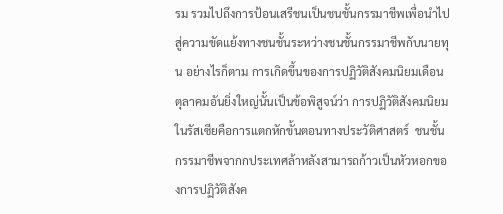รม รวมไปถึงการป้อนเสรีชนเป็นชนชั้นกรรมาชีพเพื่อนำไปสู่ความขัดแย้งทางชนชั้นระหว่างชนชั้นกรรมาชีพกับนายทุน อย่างไรก็ตาม การเกิดขึ้นของการปฏิวัติสังคมนิยมเดือนตุลาคมอันยิ่งใหญ่นั้นเป็นข้อพิสูจน์ว่า การปฏิวัติสังคมนิยมในรัสเซียคือการแตกหักขั้นตอนทางประวัติศาสตร์  ชนชั้นกรรมาชีพจากกประเทศล้าหลังสามารถก้าวเป็นหัวหอกของการปฏิวัติสังค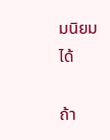มนิยมได้

ถ้า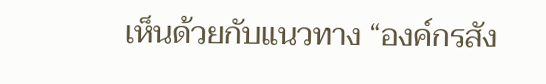เห็นด้วยกับแนวทาง “องค์กรสัง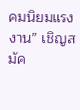คมนิยมแรงงาน” เชิญสมัค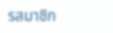รสมาชิก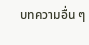บทความอื่น ๆ